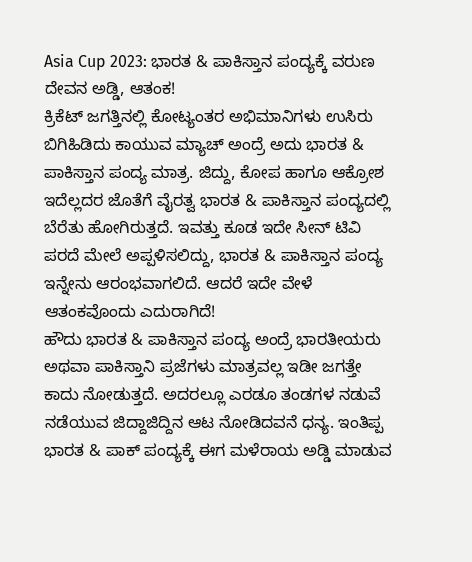Asia Cup 2023: ಭಾರತ & ಪಾಕಿಸ್ತಾನ ಪಂದ್ಯಕ್ಕೆ ವರುಣ ದೇವನ ಅಡ್ಡಿ, ಆತಂಕ!
ಕ್ರಿಕೆಟ್ ಜಗತ್ತಿನಲ್ಲಿ ಕೋಟ್ಯಂತರ ಅಭಿಮಾನಿಗಳು ಉಸಿರು ಬಿಗಿಹಿಡಿದು ಕಾಯುವ ಮ್ಯಾಚ್ ಅಂದ್ರೆ ಅದು ಭಾರತ & ಪಾಕಿಸ್ತಾನ ಪಂದ್ಯ ಮಾತ್ರ. ಜಿದ್ದು, ಕೋಪ ಹಾಗೂ ಆಕ್ರೋಶ ಇದೆಲ್ಲದರ ಜೊತೆಗೆ ವೈರತ್ವ ಭಾರತ & ಪಾಕಿಸ್ತಾನ ಪಂದ್ಯದಲ್ಲಿ ಬೆರೆತು ಹೋಗಿರುತ್ತದೆ. ಇವತ್ತು ಕೂಡ ಇದೇ ಸೀನ್ ಟಿವಿ ಪರದೆ ಮೇಲೆ ಅಪ್ಪಳಿಸಲಿದ್ದು, ಭಾರತ & ಪಾಕಿಸ್ತಾನ ಪಂದ್ಯ ಇನ್ನೇನು ಆರಂಭವಾಗಲಿದೆ. ಆದರೆ ಇದೇ ವೇಳೆ ಆತಂಕವೊಂದು ಎದುರಾಗಿದೆ!
ಹೌದು ಭಾರತ & ಪಾಕಿಸ್ತಾನ ಪಂದ್ಯ ಅಂದ್ರೆ ಭಾರತೀಯರು ಅಥವಾ ಪಾಕಿಸ್ತಾನಿ ಪ್ರಜೆಗಳು ಮಾತ್ರವಲ್ಲ ಇಡೀ ಜಗತ್ತೇ ಕಾದು ನೋಡುತ್ತದೆ. ಅದರಲ್ಲೂ ಎರಡೂ ತಂಡಗಳ ನಡುವೆ ನಡೆಯುವ ಜಿದ್ದಾಜಿದ್ದಿನ ಆಟ ನೋಡಿದವನೆ ಧನ್ಯ. ಇಂತಿಪ್ಪ ಭಾರತ & ಪಾಕ್ ಪಂದ್ಯಕ್ಕೆ ಈಗ ಮಳೆರಾಯ ಅಡ್ಡಿ ಮಾಡುವ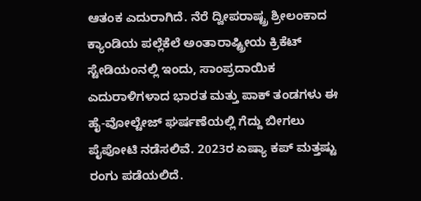ಆತಂಕ ಎದುರಾಗಿದೆ. ನೆರೆ ದ್ವೀಪರಾಷ್ಟ್ರ ಶ್ರೀಲಂಕಾದ ಕ್ಯಾಂಡಿಯ ಪಲ್ಲೆಕೆಲೆ ಅಂತಾರಾಷ್ಟ್ರೀಯ ಕ್ರಿಕೆಟ್ ಸ್ಟೇಡಿಯಂನಲ್ಲಿ ಇಂದು, ಸಾಂಪ್ರದಾಯಿಕ ಎದುರಾಳಿಗಳಾದ ಭಾರತ ಮತ್ತು ಪಾಕ್ ತಂಡಗಳು ಈ ಹೈ-ವೋಲ್ಟೇಜ್ ಘರ್ಷಣೆಯಲ್ಲಿ ಗೆದ್ದು ಬೀಗಲು ಪೈಪೋಟಿ ನಡೆಸಲಿವೆ. 2023ರ ಏಷ್ಯಾ ಕಪ್ ಮತ್ತಷ್ಟು ರಂಗು ಪಡೆಯಲಿದೆ.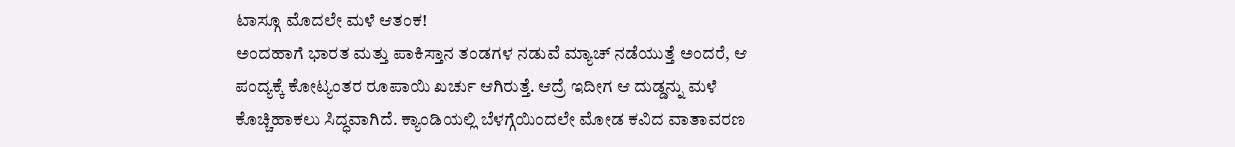ಟಾಸ್ಗೂ ಮೊದಲೇ ಮಳೆ ಆತಂಕ!
ಅಂದಹಾಗೆ ಭಾರತ ಮತ್ತು ಪಾಕಿಸ್ತಾನ ತಂಡಗಳ ನಡುವೆ ಮ್ಯಾಚ್ ನಡೆಯುತ್ತೆ ಅಂದರೆ, ಆ ಪಂದ್ಯಕ್ಕೆ ಕೋಟ್ಯಂತರ ರೂಪಾಯಿ ಖರ್ಚು ಆಗಿರುತ್ತೆ. ಆದ್ರೆ ಇದೀಗ ಆ ದುಡ್ಡನ್ನು ಮಳೆ ಕೊಚ್ಚಿಹಾಕಲು ಸಿದ್ಧವಾಗಿದೆ. ಕ್ಯಾಂಡಿಯಲ್ಲಿ ಬೆಳಗ್ಗೆಯಿಂದಲೇ ಮೋಡ ಕವಿದ ವಾತಾವರಣ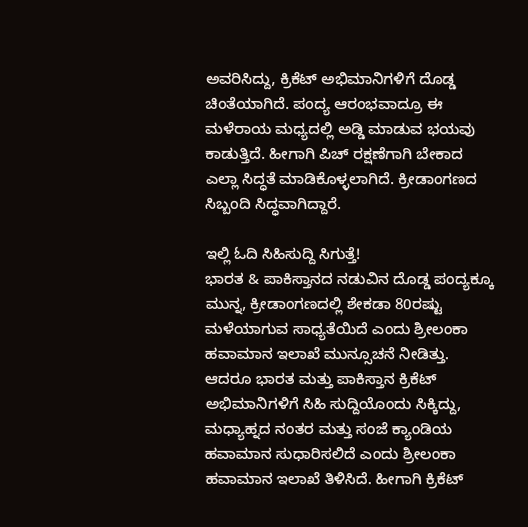ಅವರಿಸಿದ್ದು, ಕ್ರಿಕೆಟ್ ಅಭಿಮಾನಿಗಳಿಗೆ ದೊಡ್ಡ ಚಿಂತೆಯಾಗಿದೆ. ಪಂದ್ಯ ಆರಂಭವಾದ್ರೂ ಈ ಮಳೆರಾಯ ಮಧ್ಯದಲ್ಲಿ ಅಡ್ಡಿ ಮಾಡುವ ಭಯವು ಕಾಡುತ್ತಿದೆ. ಹೀಗಾಗಿ ಪಿಚ್ ರಕ್ಷಣೆಗಾಗಿ ಬೇಕಾದ ಎಲ್ಲಾ ಸಿದ್ಧತೆ ಮಾಡಿಕೊಳ್ಳಲಾಗಿದೆ. ಕ್ರೀಡಾಂಗಣದ ಸಿಬ್ಬಂದಿ ಸಿದ್ಧವಾಗಿದ್ದಾರೆ.

ಇಲ್ಲಿ ಓದಿ ಸಿಹಿಸುದ್ದಿ ಸಿಗುತ್ತೆ!
ಭಾರತ & ಪಾಕಿಸ್ತಾನದ ನಡುವಿನ ದೊಡ್ಡ ಪಂದ್ಯಕ್ಕೂ ಮುನ್ನ, ಕ್ರೀಡಾಂಗಣದಲ್ಲಿ ಶೇಕಡಾ 80ರಷ್ಟು ಮಳೆಯಾಗುವ ಸಾಧ್ಯತೆಯಿದೆ ಎಂದು ಶ್ರೀಲಂಕಾ ಹವಾಮಾನ ಇಲಾಖೆ ಮುನ್ಸೂಚನೆ ನೀಡಿತ್ತು. ಆದರೂ ಭಾರತ ಮತ್ತು ಪಾಕಿಸ್ತಾನ ಕ್ರಿಕೆಟ್ ಅಭಿಮಾನಿಗಳಿಗೆ ಸಿಹಿ ಸುದ್ದಿಯೊಂದು ಸಿಕ್ಕಿದ್ದು, ಮಧ್ಯಾಹ್ನದ ನಂತರ ಮತ್ತು ಸಂಜೆ ಕ್ಯಾಂಡಿಯ ಹವಾಮಾನ ಸುಧಾರಿಸಲಿದೆ ಎಂದು ಶ್ರೀಲಂಕಾ ಹವಾಮಾನ ಇಲಾಖೆ ತಿಳಿಸಿದೆ. ಹೀಗಾಗಿ ಕ್ರಿಕೆಟ್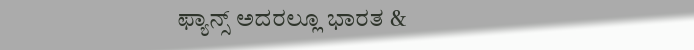ಫ್ಯಾನ್ಸ್ ಅದರಲ್ಲೂ ಭಾರತ &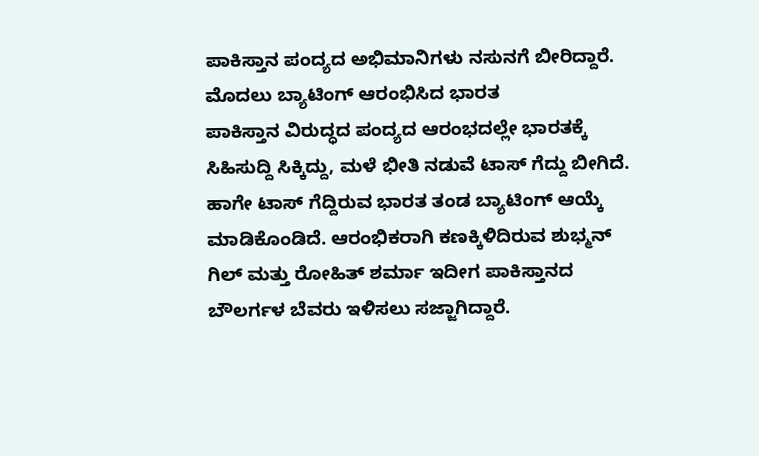ಪಾಕಿಸ್ತಾನ ಪಂದ್ಯದ ಅಭಿಮಾನಿಗಳು ನಸುನಗೆ ಬೀರಿದ್ದಾರೆ.
ಮೊದಲು ಬ್ಯಾಟಿಂಗ್ ಆರಂಭಿಸಿದ ಭಾರತ
ಪಾಕಿಸ್ತಾನ ವಿರುದ್ಧದ ಪಂದ್ಯದ ಆರಂಭದಲ್ಲೇ ಭಾರತಕ್ಕೆ ಸಿಹಿಸುದ್ದಿ ಸಿಕ್ಕಿದ್ದು, ಮಳೆ ಭೀತಿ ನಡುವೆ ಟಾಸ್ ಗೆದ್ದು ಬೀಗಿದೆ. ಹಾಗೇ ಟಾಸ್ ಗೆದ್ದಿರುವ ಭಾರತ ತಂಡ ಬ್ಯಾಟಿಂಗ್ ಆಯ್ಕೆ ಮಾಡಿಕೊಂಡಿದೆ. ಆರಂಭಿಕರಾಗಿ ಕಣಕ್ಕಿಳಿದಿರುವ ಶುಭ್ಮನ್ ಗಿಲ್ ಮತ್ತು ರೋಹಿತ್ ಶರ್ಮಾ ಇದೀಗ ಪಾಕಿಸ್ತಾನದ ಬೌಲರ್ಗಳ ಬೆವರು ಇಳಿಸಲು ಸಜ್ಜಾಗಿದ್ದಾರೆ.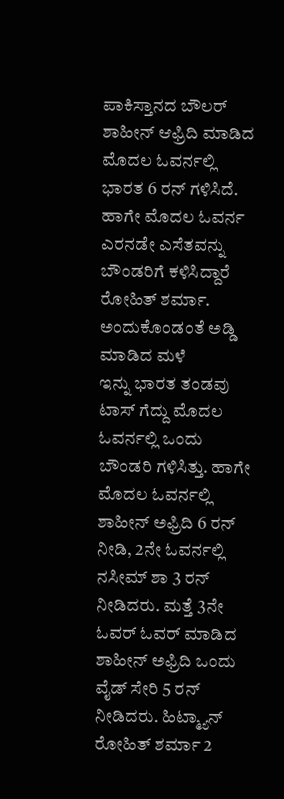ಪಾಕಿಸ್ತಾನದ ಬೌಲರ್ ಶಾಹೀನ್ ಆಫ್ರಿದಿ ಮಾಡಿದ ಮೊದಲ ಓವರ್ನಲ್ಲಿ ಭಾರತ 6 ರನ್ ಗಳಿಸಿದೆ. ಹಾಗೇ ಮೊದಲ ಓವರ್ನ ಎರನಡೇ ಎಸೆತವನ್ನು ಬೌಂಡರಿಗೆ ಕಳಿಸಿದ್ದಾರೆ ರೋಹಿತ್ ಶರ್ಮಾ.
ಅಂದುಕೊಂಡಂತೆ ಅಡ್ಡಿ ಮಾಡಿದ ಮಳೆ
ಇನ್ನು ಭಾರತ ತಂಡವು ಟಾಸ್ ಗೆದ್ದು ಮೊದಲ ಓವರ್ನಲ್ಲಿ ಒಂದು ಬೌಂಡರಿ ಗಳಿಸಿತ್ತು. ಹಾಗೇ ಮೊದಲ ಓವರ್ನಲ್ಲಿ ಶಾಹೀನ್ ಅಫ್ರಿದಿ 6 ರನ್ ನೀಡಿ, 2ನೇ ಓವರ್ನಲ್ಲಿ ನಸೀಮ್ ಶಾ 3 ರನ್ ನೀಡಿದರು. ಮತ್ತೆ 3ನೇ ಓವರ್ ಓವರ್ ಮಾಡಿದ ಶಾಹೀನ್ ಅಫ್ರಿದಿ ಒಂದು ವೈಡ್ ಸೇರಿ 5 ರನ್ ನೀಡಿದರು. ಹಿಟ್ಮ್ಯಾನ್ ರೋಹಿತ್ ಶರ್ಮಾ 2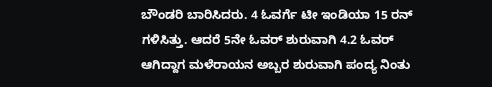ಬೌಂಡರಿ ಬಾರಿಸಿದರು. 4 ಓವರ್ಗೆ ಟೀ ಇಂಡಿಯಾ 15 ರನ್ ಗಳಿಸಿತ್ತು. ಆದರೆ 5ನೇ ಓವರ್ ಶುರುವಾಗಿ 4.2 ಓವರ್ ಆಗಿದ್ದಾಗ ಮಳೆರಾಯನ ಅಬ್ಬರ ಶುರುವಾಗಿ ಪಂದ್ಯ ನಿಂತು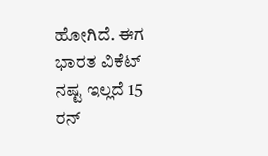ಹೋಗಿದೆ. ಈಗ ಭಾರತ ವಿಕೆಟ್ ನಷ್ಟ ಇಲ್ಲದೆ 15 ರನ್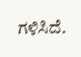ಗಳಿಸಿದೆ.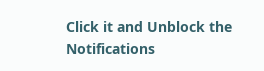Click it and Unblock the Notifications